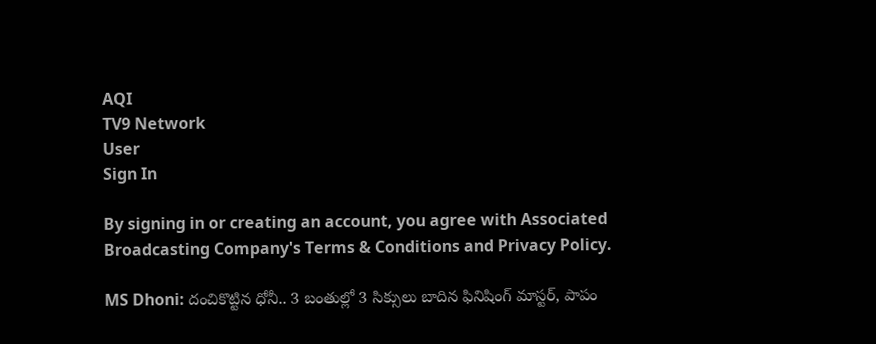AQI
TV9 Network
User
Sign In

By signing in or creating an account, you agree with Associated Broadcasting Company's Terms & Conditions and Privacy Policy.

MS Dhoni: దంచికొట్టిన ధోనీ.. 3 బంతుల్లో 3 సిక్సులు బాదిన ఫినిషింగ్ మాస్టర్, పాపం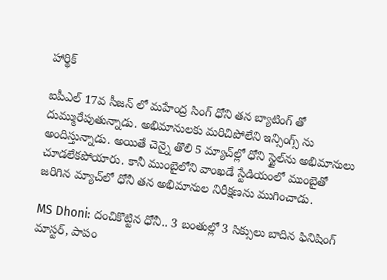హార్థిక్

ఐపీఎల్ 17వ సీజన్ లో మహేంద్ర సింగ్ ధోని తన బ్యాటింగ్ తో దుమ్మురేపుతున్నాడు. అభిమానులకు మరిచిపోలేని ఇన్సింగ్స్ ను అందిస్తున్నాడు. అయితే చెన్నై తొలి 5 మ్యాచ్‌ల్లో ధోని స్టైల్‌ను అభిమానులు చూడలేకపోయారు. కానీ ముంబైలోని వాంఖడే స్టేడియంలో ముంబైతో జరిగిన మ్యాచ్‌లో ధోనీ తన అభిమానుల నిరీక్షణను ముగించాడు.

MS Dhoni: దంచికొట్టిన ధోనీ.. 3 బంతుల్లో 3 సిక్సులు బాదిన ఫినిషింగ్ మాస్టర్, పాపం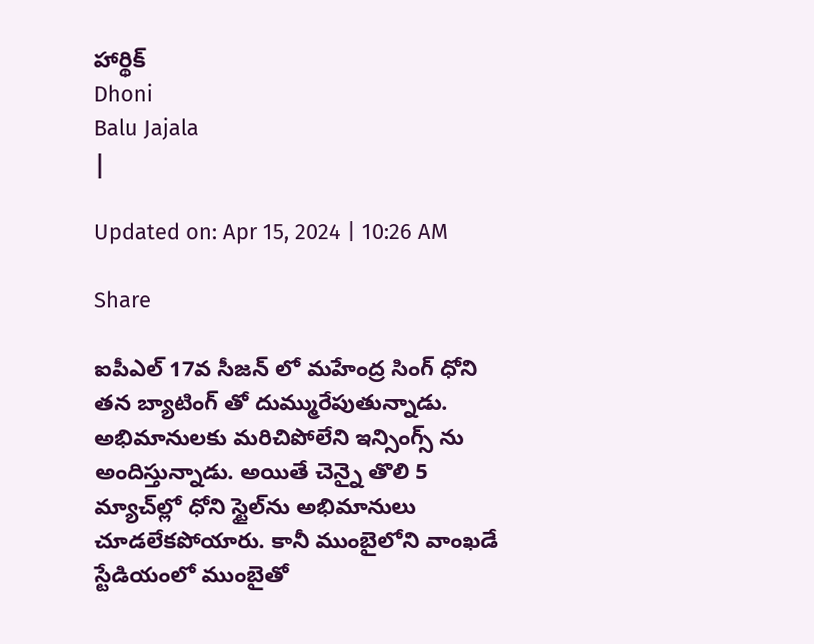హార్థిక్
Dhoni
Balu Jajala
|

Updated on: Apr 15, 2024 | 10:26 AM

Share

ఐపీఎల్ 17వ సీజన్ లో మహేంద్ర సింగ్ ధోని తన బ్యాటింగ్ తో దుమ్మురేపుతున్నాడు. అభిమానులకు మరిచిపోలేని ఇన్సింగ్స్ ను అందిస్తున్నాడు. అయితే చెన్నై తొలి 5 మ్యాచ్‌ల్లో ధోని స్టైల్‌ను అభిమానులు చూడలేకపోయారు. కానీ ముంబైలోని వాంఖడే స్టేడియంలో ముంబైతో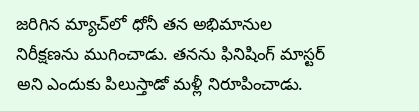జరిగిన మ్యాచ్‌లో ధోనీ తన అభిమానుల నిరీక్షణను ముగించాడు. తనను ఫినిషింగ్ మాస్టర్ అని ఎందుకు పిలుస్తాడో మళ్లీ నిరూపించాడు.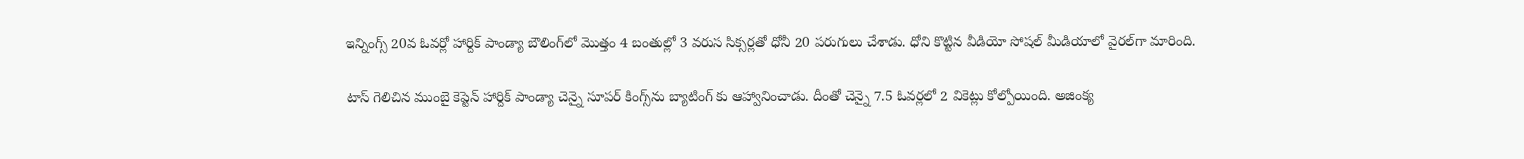ఇన్నింగ్స్ 20వ ఓవర్లో హార్దిక్ పాండ్యా బౌలింగ్‌లో మొత్తం 4 బంతుల్లో 3 వరుస సిక్సర్లతో ధోనీ 20 పరుగులు చేశాడు. ధోని కొట్టిన వీడియో సోషల్ మీడియాలో వైరల్‌గా మారింది.

టాస్ గెలిచిన ముంబై కెప్టెన్ హార్దిక్ పాండ్యా చెన్నై సూపర్ కింగ్స్‌ను బ్యాటింగ్‌ కు ఆహ్వానించాడు. దీంతో చెన్నై 7.5 ఓవర్లలో 2 వికెట్లు కోల్పోయింది. అజింక్య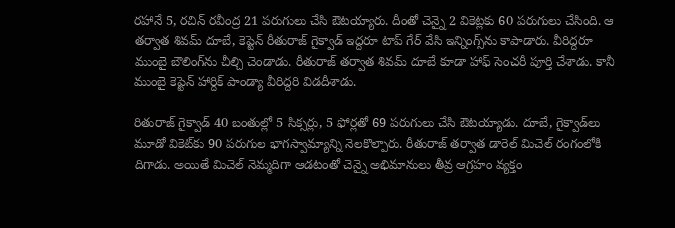రహానే 5, రచిన్ రవీంద్ర 21 పరుగులు చేసి ఔటయ్యారు. దీంతో చెన్నై 2 వికెట్లకు 60 పరుగులు చేసింది. ఆ తర్వాత శివమ్ దూబే, కెప్టెన్ రీతురాజ్ గైక్వాడ్ ఇద్దరూ టాప్ గేర్ వేసి ఇన్నింగ్స్‌ను కాపాడారు. వీరిద్దరూ ముంబై బౌలింగ్‌ను చీల్చి చెండాడు. రీతురాజ్ తర్వాత శివమ్ దూబే కూడా హాఫ్ సెంచరీ పూర్తి చేశాడు. కానీ ముంబై కెప్టెన్ హార్దిక్ పాండ్యా వీరిద్దరి విడదీశాడు.

రితురాజ్ గైక్వాడ్ 40 బంతుల్లో 5 సిక్సర్లు, 5 ఫోర్లతో 69 పరుగులు చేసి ఔటయ్యాడు. దూబే, గైక్వాడ్‌లు మూడో వికెట్‌కు 90 పరుగుల భాగస్వామ్యాన్ని నెలకొల్పారు. రీతురాజ్ తర్వాత డారెల్ మిచెల్ రంగంలోకి దిగాడు. అయితే మిచెల్ నెమ్మదిగా ఆడటంతో చెన్నై అభిమానులు తీవ్ర ఆగ్రహం వ్యక్తం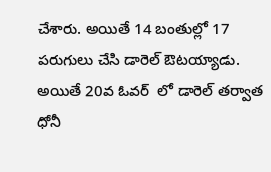చేశారు. అయితే 14 బంతుల్లో 17 పరుగులు చేసి డారెల్ ఔటయ్యాడు. అయితే 20వ ఓవర్  లో డారెల్ తర్వాత ధోనీ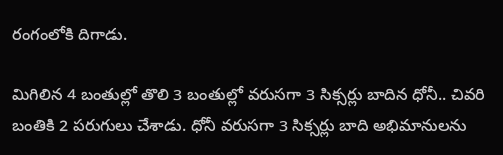రంగంలోకి దిగాడు.

మిగిలిన 4 బంతుల్లో తొలి 3 బంతుల్లో వరుసగా 3 సిక్సర్లు బాదిన ధోనీ.. చివరి బంతికి 2 పరుగులు చేశాడు. ధోనీ వరుసగా 3 సిక్సర్లు బాది అభిమానులను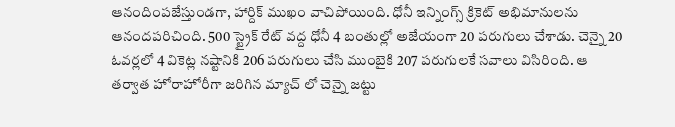ఆనందింపజేస్తుండగా, హార్దిక్ ముఖం వాచిపోయింది. ధోనీ ఇన్నింగ్స్ క్రికెట్ అభిమానులను ఆనందపరిచింది. 500 స్ట్రైక్ రేట్ వద్ద ధోనీ 4 బంతుల్లో అజేయంగా 20 పరుగులు చేశాడు. చెన్నై 20 ఓవర్లలో 4 వికెట్ల నష్టానికి 206 పరుగులు చేసి ముంబైకి 207 పరుగులకే సవాలు విసిరింది. ఆ తర్వాత హోరాహోరీగా జరిగిన మ్యాచ్ లో చెన్నై జట్టు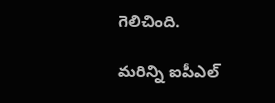గెలిచింది.

మరిన్ని ఐపీఎల్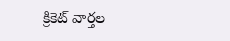క్రికెట్ వార్తల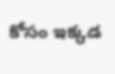కోసం ఇక్కడ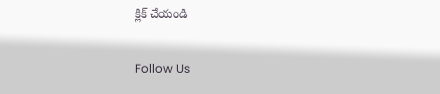క్లిక్ చేయండి

Follow Us